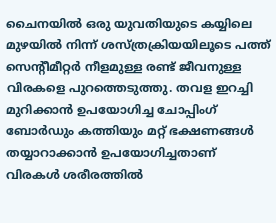ചൈനയിൽ ഒരു യുവതിയുടെ കയ്യിലെ മുഴയിൽ നിന്ന് ശസ്ത്രക്രിയയിലൂടെ പത്ത് സെന്റീമീറ്റർ നീളമുള്ള രണ്ട് ജീവനുള്ള വിരകളെ പുറത്തെടുത്തു. തവള ഇറച്ചി മുറിക്കാൻ ഉപയോഗിച്ച ചോപ്പിംഗ് ബോർഡും കത്തിയും മറ്റ് ഭക്ഷണങ്ങൾ തയ്യാറാക്കാൻ ഉപയോഗിച്ചതാണ് വിരകൾ ശരീരത്തിൽ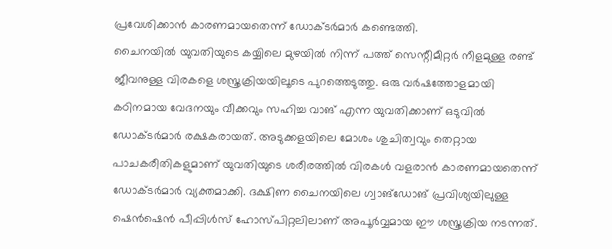പ്രവേശിക്കാൻ കാരണമായതെന്ന് ഡോക്ടർമാർ കണ്ടെത്തി.
ചൈനയിൽ യുവതിയുടെ കയ്യിലെ മുഴയിൽ നിന്ന് പത്ത് സെന്റീമീറ്റർ നീളമുള്ള രണ്ട് ജീവനുള്ള വിരകളെ ശസ്ത്രക്രിയയിലൂടെ പുറത്തെടുത്തു. ഒരു വർഷത്തോളമായി കഠിനമായ വേദനയും വീക്കവും സഹിച്ച വാങ് എന്ന യുവതിക്കാണ് ഒടുവിൽ ഡോക്ടർമാർ രക്ഷകരായത്. അടുക്കളയിലെ മോശം ശുചിത്വവും തെറ്റായ പാചകരീതികളുമാണ് യുവതിയുടെ ശരീരത്തിൽ വിരകൾ വളരാൻ കാരണമായതെന്ന് ഡോക്ടർമാർ വ്യക്തമാക്കി. ദക്ഷിണ ചൈനയിലെ ഗ്വാങ്ഡോങ് പ്രവിശ്യയിലുള്ള ഷെൻഷെൻ പീപ്പിൾസ് ഹോസ്പിറ്റലിലാണ് അപൂർവ്വമായ ഈ ശസ്ത്രക്രിയ നടന്നത്.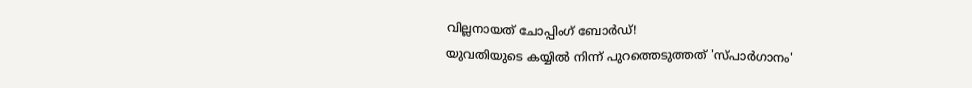വില്ലനായത് ചോപ്പിംഗ് ബോർഡ്!
യുവതിയുടെ കയ്യിൽ നിന്ന് പുറത്തെടുത്തത് 'സ്പാർഗാനം'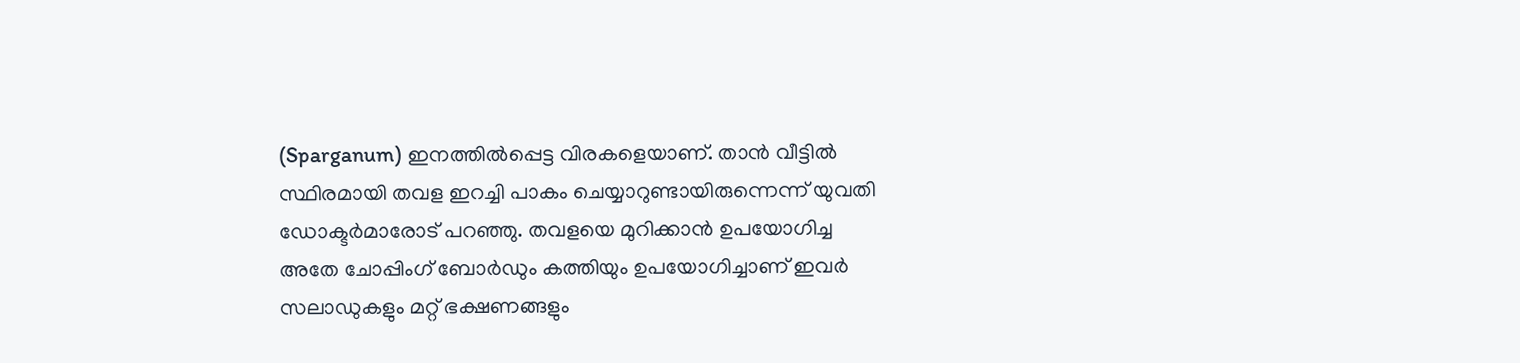(Sparganum) ഇനത്തിൽപ്പെട്ട വിരകളെയാണ്. താൻ വീട്ടിൽ സ്ഥിരമായി തവള ഇറച്ചി പാകം ചെയ്യാറുണ്ടായിരുന്നെന്ന് യുവതി ഡോക്ടർമാരോട് പറഞ്ഞു. തവളയെ മുറിക്കാൻ ഉപയോഗിച്ച അതേ ചോപ്പിംഗ് ബോർഡും കത്തിയും ഉപയോഗിച്ചാണ് ഇവർ സലാഡുകളും മറ്റ് ഭക്ഷണങ്ങളും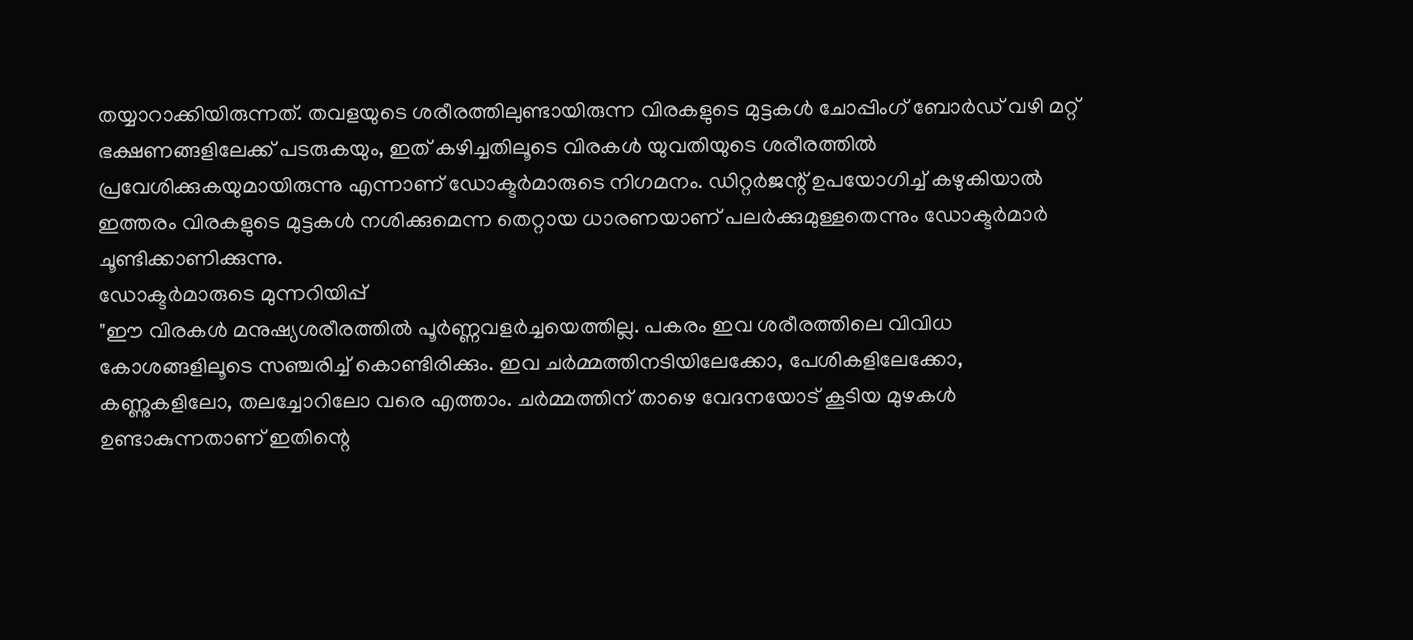തയ്യാറാക്കിയിരുന്നത്. തവളയുടെ ശരീരത്തിലുണ്ടായിരുന്ന വിരകളുടെ മുട്ടകൾ ചോപ്പിംഗ് ബോർഡ് വഴി മറ്റ് ഭക്ഷണങ്ങളിലേക്ക് പടരുകയും, ഇത് കഴിച്ചതിലൂടെ വിരകൾ യുവതിയുടെ ശരീരത്തിൽ പ്രവേശിക്കുകയുമായിരുന്നു എന്നാണ് ഡോക്ടർമാരുടെ നിഗമനം. ഡിറ്റർജന്റ് ഉപയോഗിച്ച് കഴുകിയാൽ ഇത്തരം വിരകളുടെ മുട്ടകൾ നശിക്കുമെന്ന തെറ്റായ ധാരണയാണ് പലർക്കുമുള്ളതെന്നും ഡോക്ടർമാർ ചൂണ്ടിക്കാണിക്കുന്നു.
ഡോക്ടർമാരുടെ മുന്നറിയിപ്പ്
"ഈ വിരകൾ മനുഷ്യശരീരത്തിൽ പൂർണ്ണവളർച്ചയെത്തില്ല. പകരം ഇവ ശരീരത്തിലെ വിവിധ കോശങ്ങളിലൂടെ സഞ്ചരിച്ച് കൊണ്ടിരിക്കും. ഇവ ചർമ്മത്തിനടിയിലേക്കോ, പേശികളിലേക്കോ, കണ്ണുകളിലോ, തലച്ചോറിലോ വരെ എത്താം. ചർമ്മത്തിന് താഴെ വേദനയോട് കൂടിയ മുഴകൾ ഉണ്ടാകുന്നതാണ് ഇതിന്റെ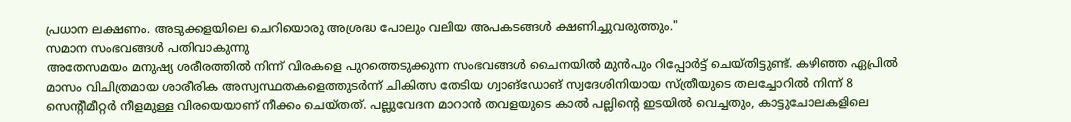പ്രധാന ലക്ഷണം. അടുക്കളയിലെ ചെറിയൊരു അശ്രദ്ധ പോലും വലിയ അപകടങ്ങൾ ക്ഷണിച്ചുവരുത്തും."
സമാന സംഭവങ്ങൾ പതിവാകുന്നു
അതേസമയം മനുഷ്യ ശരീരത്തിൽ നിന്ന് വിരകളെ പുറത്തെടുക്കുന്ന സംഭവങ്ങൾ ചൈനയിൽ മുൻപും റിപ്പോർട്ട് ചെയ്തിട്ടുണ്ട്. കഴിഞ്ഞ ഏപ്രിൽ മാസം വിചിത്രമായ ശാരീരിക അസ്വസ്ഥതകളെത്തുടർന്ന് ചികിത്സ തേടിയ ഗ്വാങ്ഡോങ് സ്വദേശിനിയായ സ്ത്രീയുടെ തലച്ചോറിൽ നിന്ന് 8 സെന്റീമീറ്റർ നീളമുള്ള വിരയെയാണ് നീക്കം ചെയ്തത്. പല്ലുവേദന മാറാൻ തവളയുടെ കാൽ പല്ലിന്റെ ഇടയിൽ വെച്ചതും, കാട്ടുചോലകളിലെ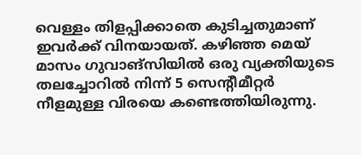വെള്ളം തിളപ്പിക്കാതെ കുടിച്ചതുമാണ് ഇവർക്ക് വിനയായത്. കഴിഞ്ഞ മെയ് മാസം ഗുവാങ്സിയിൽ ഒരു വ്യക്തിയുടെ തലച്ചോറിൽ നിന്ന് 5 സെന്റീമീറ്റർ നീളമുള്ള വിരയെ കണ്ടെത്തിയിരുന്നു.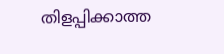തിളപ്പിക്കാത്ത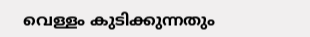വെള്ളം കുടിക്കുന്നതും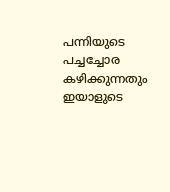പന്നിയുടെ പച്ചച്ചോര കഴിക്കുന്നതും ഇയാളുടെ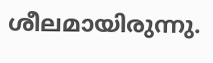ശീലമായിരുന്നു.